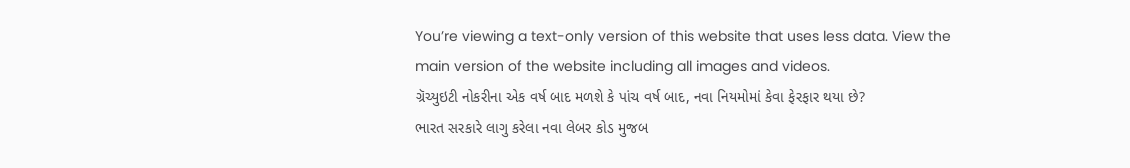You’re viewing a text-only version of this website that uses less data. View the main version of the website including all images and videos.
ગ્રૅચ્યુઇટી નોકરીના એક વર્ષ બાદ મળશે કે પાંચ વર્ષ બાદ, નવા નિયમોમાં કેવા ફેરફાર થયા છે?
ભારત સરકારે લાગુ કરેલા નવા લેબર કોડ મુજબ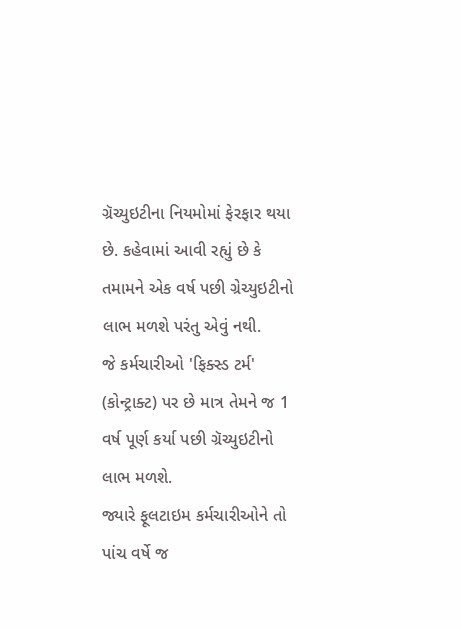ગ્રૅચ્યુઇટીના નિયમોમાં ફેરફાર થયા છે. કહેવામાં આવી રહ્યું છે કે તમામને એક વર્ષ પછી ગ્રેચ્યુઇટીનો લાભ મળશે પરંતુ એવું નથી.
જે કર્મચારીઓ 'ફિક્સ્ડ ટર્મ' (કોન્ટ્રાક્ટ) પર છે માત્ર તેમને જ 1 વર્ષ પૂર્ણ કર્યા પછી ગ્રૅચ્યુઇટીનો લાભ મળશે.
જ્યારે ફૂલટાઇમ કર્મચારીઓને તો પાંચ વર્ષે જ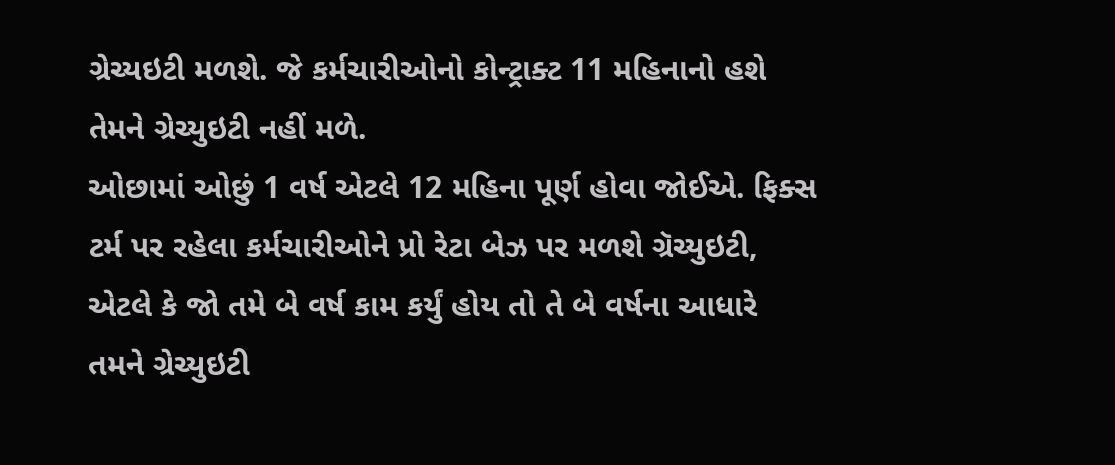ગ્રેચ્યઇટી મળશે. જે કર્મચારીઓનો કોન્ટ્રાક્ટ 11 મહિનાનો હશે તેમને ગ્રેચ્યુઇટી નહીં મળે.
ઓછામાં ઓછું 1 વર્ષ એટલે 12 મહિના પૂર્ણ હોવા જોઈએ. ફિક્સ ટર્મ પર રહેલા કર્મચારીઓને પ્રો રેટા બેઝ પર મળશે ગ્રૅચ્યુઇટી, એટલે કે જો તમે બે વર્ષ કામ કર્યું હોય તો તે બે વર્ષના આધારે તમને ગ્રેચ્યુઇટી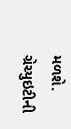મળશે.
ગ્રેચ્યુઇટીની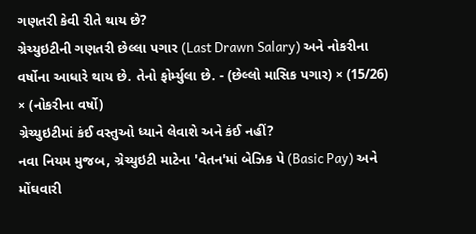ગણતરી કેવી રીતે થાય છે?
ગ્રેચ્યુઇટીની ગણતરી છેલ્લા પગાર (Last Drawn Salary) અને નોકરીના વર્ષોના આધારે થાય છે. તેનો ફોર્મ્યુલા છે. - (છેલ્લો માસિક પગાર) × (15/26) × (નોકરીના વર્ષો)
ગ્રેચ્યુઇટીમાં કંઈ વસ્તુઓ ધ્યાને લેવાશે અને કંઈ નહીં?
નવા નિયમ મુજબ, ગ્રેચ્યુઇટી માટેના 'વેતન'માં બેઝિક પે (Basic Pay) અને મોંઘવારી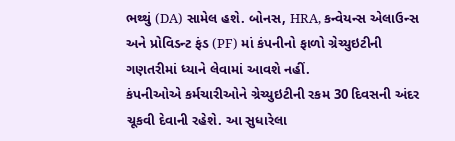ભથ્થું (DA) સામેલ હશે. બોનસ, HRA, કન્વેયન્સ એલાઉન્સ અને પ્રોવિડન્ટ ફંડ (PF) માં કંપનીનો ફાળો ગ્રેચ્યુઇટીની ગણતરીમાં ધ્યાને લેવામાં આવશે નહીં.
કંપનીઓએ કર્મચારીઓને ગ્રેચ્યુઇટીની રકમ 30 દિવસની અંદર ચૂકવી દેવાની રહેશે. આ સુધારેલા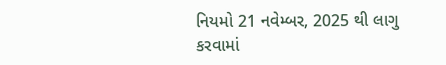નિયમો 21 નવેમ્બર, 2025 થી લાગુ કરવામાં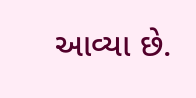આવ્યા છે.